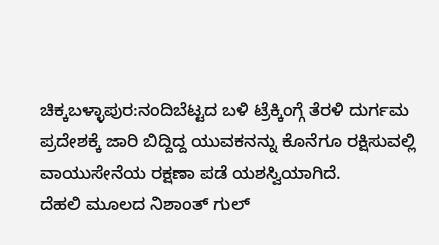ಚಿಕ್ಕಬಳ್ಳಾಪುರ:ನಂದಿಬೆಟ್ಟದ ಬಳಿ ಟ್ರೆಕ್ಕಿಂಗ್ಗೆ ತೆರಳಿ ದುರ್ಗಮ ಪ್ರದೇಶಕ್ಕೆ ಜಾರಿ ಬಿದ್ದಿದ್ದ ಯುವಕನನ್ನು ಕೊನೆಗೂ ರಕ್ಷಿಸುವಲ್ಲಿ ವಾಯುಸೇನೆಯ ರಕ್ಷಣಾ ಪಡೆ ಯಶಸ್ವಿಯಾಗಿದೆ.
ದೆಹಲಿ ಮೂಲದ ನಿಶಾಂತ್ ಗುಲ್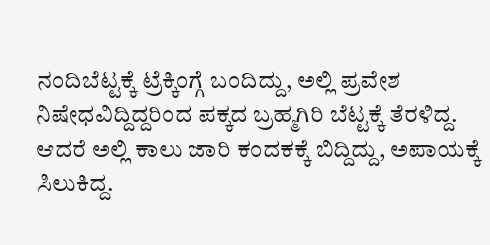ನಂದಿಬೆಟ್ಟಕ್ಕೆ ಟ್ರೆಕ್ಕಿಂಗ್ಗೆ ಬಂದಿದ್ದು, ಅಲ್ಲಿ ಪ್ರವೇಶ ನಿಷೇಧವಿದ್ದಿದ್ದರಿಂದ ಪಕ್ಕದ ಬ್ರಹ್ಮಗಿರಿ ಬೆಟ್ಟಕ್ಕೆ ತೆರಳಿದ್ದ. ಆದರೆ ಅಲ್ಲಿ ಕಾಲು ಜಾರಿ ಕಂದಕಕ್ಕೆ ಬಿದ್ದಿದ್ದು, ಅಪಾಯಕ್ಕೆ ಸಿಲುಕಿದ್ದ.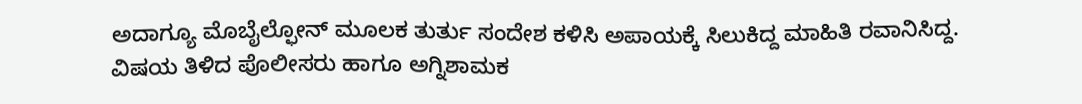ಅದಾಗ್ಯೂ ಮೊಬೈಲ್ಫೋನ್ ಮೂಲಕ ತುರ್ತು ಸಂದೇಶ ಕಳಿಸಿ ಅಪಾಯಕ್ಕೆ ಸಿಲುಕಿದ್ದ ಮಾಹಿತಿ ರವಾನಿಸಿದ್ದ.
ವಿಷಯ ತಿಳಿದ ಪೊಲೀಸರು ಹಾಗೂ ಅಗ್ನಿಶಾಮಕ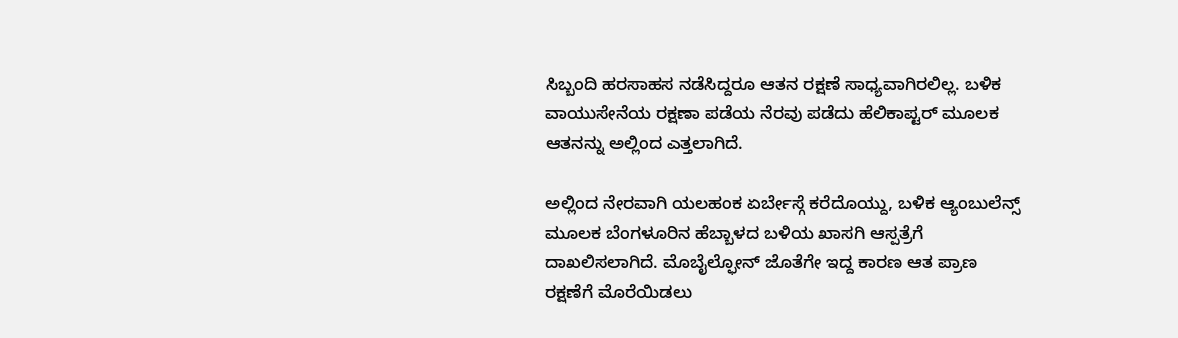ಸಿಬ್ಬಂದಿ ಹರಸಾಹಸ ನಡೆಸಿದ್ದರೂ ಆತನ ರಕ್ಷಣೆ ಸಾಧ್ಯವಾಗಿರಲಿಲ್ಲ. ಬಳಿಕ ವಾಯುಸೇನೆಯ ರಕ್ಷಣಾ ಪಡೆಯ ನೆರವು ಪಡೆದು ಹೆಲಿಕಾಪ್ಟರ್ ಮೂಲಕ ಆತನನ್ನು ಅಲ್ಲಿಂದ ಎತ್ತಲಾಗಿದೆ.

ಅಲ್ಲಿಂದ ನೇರವಾಗಿ ಯಲಹಂಕ ಏರ್ಬೇಸ್ಗೆ ಕರೆದೊಯ್ದು, ಬಳಿಕ ಆ್ಯಂಬುಲೆನ್ಸ್ ಮೂಲಕ ಬೆಂಗಳೂರಿನ ಹೆಬ್ಬಾಳದ ಬಳಿಯ ಖಾಸಗಿ ಆಸ್ಪತ್ರೆಗೆ ದಾಖಲಿಸಲಾಗಿದೆ. ಮೊಬೈಲ್ಫೋನ್ ಜೊತೆಗೇ ಇದ್ದ ಕಾರಣ ಆತ ಪ್ರಾಣ ರಕ್ಷಣೆಗೆ ಮೊರೆಯಿಡಲು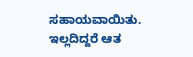ಸಹಾಯವಾಯಿತು. ಇಲ್ಲದಿದ್ದರೆ ಆತ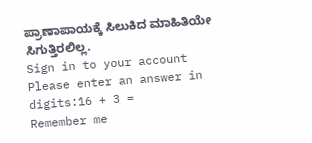ಪ್ರಾಣಾಪಾಯಕ್ಕೆ ಸಿಲುಕಿದ ಮಾಹಿತಿಯೇ ಸಿಗುತ್ತಿರಲಿಲ್ಲ.
Sign in to your account
Please enter an answer in digits:16 + 3 =
Remember me